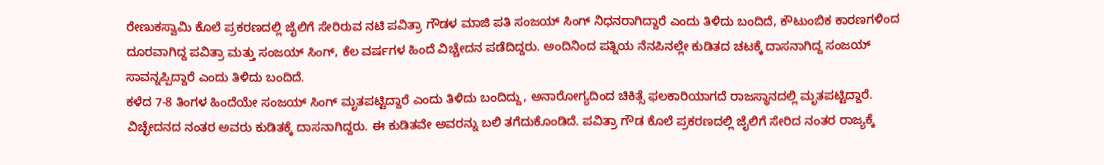ರೇಣುಕಸ್ವಾಮಿ ಕೊಲೆ ಪ್ರಕರಣದಲ್ಲಿ ಜೈಲಿಗೆ ಸೇರಿರುವ ನಟಿ ಪವಿತ್ರಾ ಗೌಡಳ ಮಾಜಿ ಪತಿ ಸಂಜಯ್ ಸಿಂಗ್ ನಿಧನರಾಗಿದ್ದಾರೆ ಎಂದು ತಿಳಿದು ಬಂದಿದೆ, ಕೌಟುಂಬಿಕ ಕಾರಣಗಳಿಂದ ದೂರವಾಗಿದ್ದ ಪವಿತ್ರಾ ಮತ್ತು ಸಂಜಯ್ ಸಿಂಗ್, ಕೆಲ ವರ್ಷಗಳ ಹಿಂದೆ ವಿಚ್ಚೇದನ ಪಡೆದಿದ್ದರು. ಅಂದಿನಿಂದ ಪತ್ನಿಯ ನೆನಪಿನಲ್ಲೇ ಕುಡಿತದ ಚಟಕ್ಕೆ ದಾಸನಾಗಿದ್ದ ಸಂಜಯ್ ಸಾವನ್ನಪ್ಪಿದ್ದಾರೆ ಎಂದು ತಿಳಿದು ಬಂದಿದೆ.
ಕಳೆದ 7-8 ತಿಂಗಳ ಹಿಂದೆಯೇ ಸಂಜಯ್ ಸಿಂಗ್ ಮೃತಪಟ್ಟಿದ್ದಾರೆ ಎಂದು ತಿಳಿದು ಬಂದಿದ್ದು, ಅನಾರೋಗ್ಯದಿಂದ ಚಿಕಿತ್ಸೆ ಫಲಕಾರಿಯಾಗದೆ ರಾಜಸ್ಥಾನದಲ್ಲಿ ಮೃತಪಟ್ಟಿದ್ದಾರೆ.
ವಿಚ್ಛೇದನದ ನಂತರ ಅವರು ಕುಡಿತಕ್ಕೆ ದಾಸನಾಗಿದ್ದರು. ಈ ಕುಡಿತವೇ ಅವರನ್ನು ಬಲಿ ತಗೆದುಕೊಂಡಿದೆ. ಪವಿತ್ರಾ ಗೌಡ ಕೊಲೆ ಪ್ರಕರಣದಲ್ಲಿ ಜೈಲಿಗೆ ಸೇರಿದ ನಂತರ ರಾಜ್ಯಕ್ಕೆ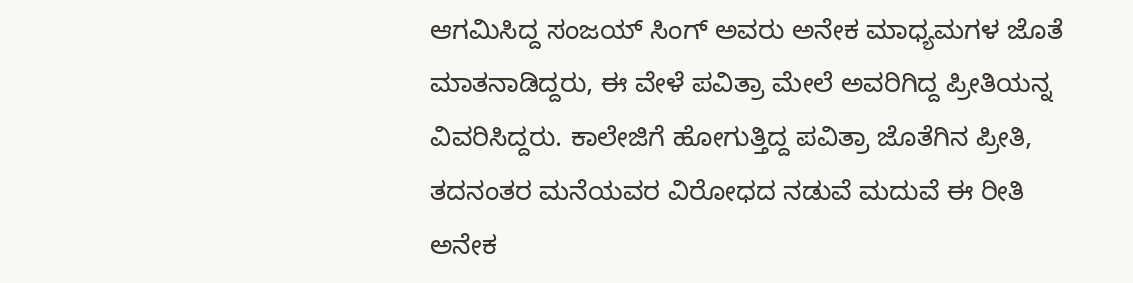ಆಗಮಿಸಿದ್ದ ಸಂಜಯ್ ಸಿಂಗ್ ಅವರು ಅನೇಕ ಮಾಧ್ಯಮಗಳ ಜೊತೆ ಮಾತನಾಡಿದ್ದರು, ಈ ವೇಳೆ ಪವಿತ್ರಾ ಮೇಲೆ ಅವರಿಗಿದ್ದ ಪ್ರೀತಿಯನ್ನ ವಿವರಿಸಿದ್ದರು. ಕಾಲೇಜಿಗೆ ಹೋಗುತ್ತಿದ್ದ ಪವಿತ್ರಾ ಜೊತೆಗಿನ ಪ್ರೀತಿ, ತದನಂತರ ಮನೆಯವರ ವಿರೋಧದ ನಡುವೆ ಮದುವೆ ಈ ರೀತಿ ಅನೇಕ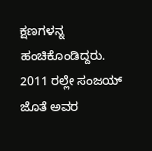ಕ್ಷಣಗಳನ್ನ ಹಂಚಿಕೊಂಡಿದ್ದರು.
2011 ರಲ್ಲೇ ಸಂಜಯ್ ಜೊತೆ ಅವರ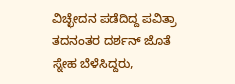ವಿಚ್ಛೇದನ ಪಡೆದಿದ್ದ ಪವಿತ್ರಾ ತದನಂತರ ದರ್ಶನ್ ಜೊತೆ ಸ್ನೇಹ ಬೆಳೆಸಿದ್ದರು,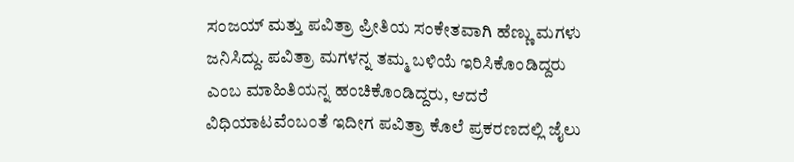ಸಂಜಯ್ ಮತ್ತು ಪವಿತ್ರಾ ಪ್ರೀತಿಯ ಸಂಕೇತವಾಗಿ ಹೆಣ್ಣು ಮಗಳು ಜನಿಸಿದ್ದು. ಪವಿತ್ರಾ ಮಗಳನ್ನ ತಮ್ಮ ಬಳಿಯೆ ಇರಿಸಿಕೊಂಡಿದ್ದರು ಎಂಬ ಮಾಹಿತಿಯನ್ನ ಹಂಚಿಕೊಂಡಿದ್ದರು, ಆದರೆ ವಿಧಿಯಾಟವೆಂಬಂತೆ ಇದೀಗ ಪವಿತ್ರಾ ಕೊಲೆ ಪ್ರಕರಣದಲ್ಲಿ ಜೈಲು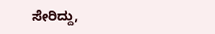ಸೇರಿದ್ದು,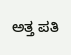ಅತ್ತ ಪತಿ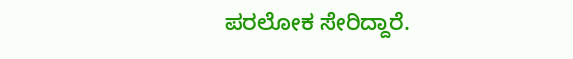ಪರಲೋಕ ಸೇರಿದ್ದಾರೆ.